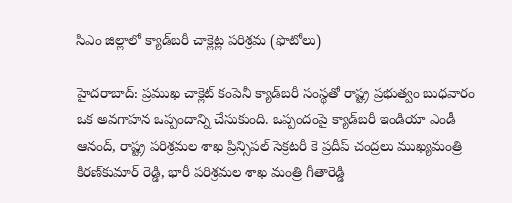సిఎం జిల్లాలో క్యాడ్‌బరీ చాక్లెట్ల పరిశ్రమ (ఫొటోలు)

హైదరాబాద్: ప్రముఖ చాక్లెట్ కంపెనీ క్యాడ్‌బరీ సంస్థతో రాష్ట్ర ప్రభుత్వం బుధవారం ఒక అవగాహన ఒప్పందాన్ని చేసుకుంది. ఒప్పందంపై క్యాడ్‌బరీ ఇండియా ఎండీ ఆనంద్, రాష్ట్ర పరిశ్రమల శాఖ ప్రిన్సిపల్ సెక్రటరీ కె ప్రదీప్ చంద్రలు ముఖ్యమంత్రి కిరణ్‌కుమార్ రెడ్డి, భారీ పరిశ్రమల శాఖ మంత్రి గీతారెడ్డి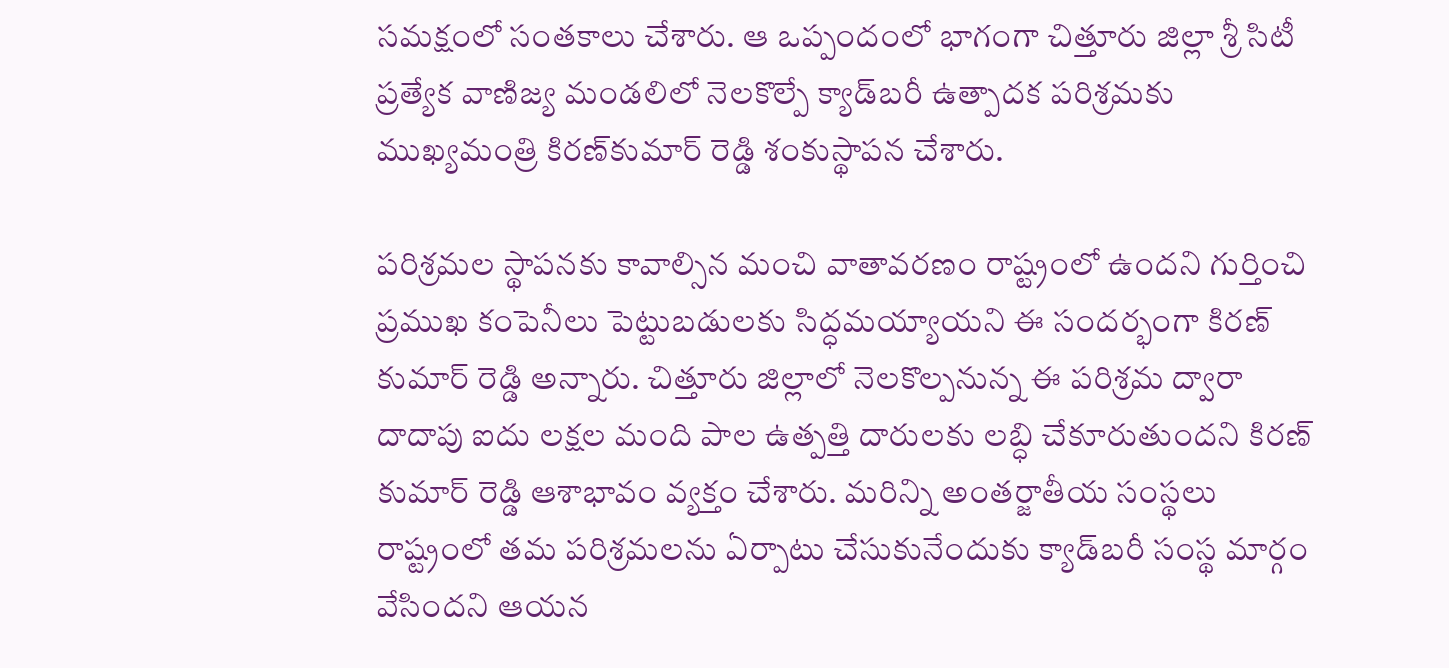సమక్షంలో సంతకాలు చేశారు. ఆ ఒప్పందంలో భాగంగా చిత్తూరు జిల్లా శ్రీ సిటీ ప్రత్యేక వాణిజ్య మండలిలో నెలకొల్పే క్యాడ్‌బరీ ఉత్పాదక పరిశ్రమకు ముఖ్యమంత్రి కిరణ్‌కుమార్ రెడ్డి శంకుస్థాపన చేశారు.

పరిశ్రమల స్థాపనకు కావాల్సిన మంచి వాతావరణం రాష్ట్రంలో ఉందని గుర్తించి ప్రముఖ కంపెనీలు పెట్టుబడులకు సిద్ధమయ్యాయని ఈ సందర్భంగా కిరణ్ కుమార్ రెడ్డి అన్నారు. చిత్తూరు జిల్లాలో నెలకొల్పనున్న ఈ పరిశ్రమ ద్వారా దాదాపు ఐదు లక్షల మంది పాల ఉత్పత్తి దారులకు లబ్ధి చేకూరుతుందని కిరణ్ కుమార్ రెడ్డి ఆశాభావం వ్యక్తం చేశారు. మరిన్ని అంతర్జాతీయ సంస్థలు రాష్ట్రంలో తమ పరిశ్రమలను ఏర్పాటు చేసుకునేందుకు క్యాడ్‌బరీ సంస్థ మార్గం వేసిందని ఆయన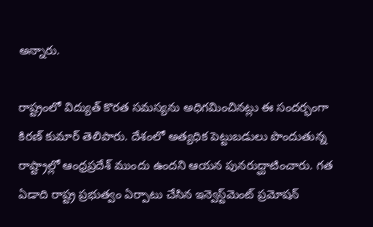అన్నారు.

రాష్ట్రంలో విద్యుత్ కొరత సమస్యను అధిగమించినట్లు ఈ సందర్భంగా కిరణ్ కుమార్ తెలిపారు. దేశంలో అత్యధిక పెట్టుబడులు పొందుతున్న రాష్ట్రాల్లో ఆంధ్రప్రదేశ్ ముందు ఉందని ఆయన పునరుద్ఘాటించారు. గత ఏడాది రాష్ట్ర ప్రభుత్వం ఏర్పాటు చేసిన ఇన్వెస్ట్‌మెంట్ ప్రమోషన్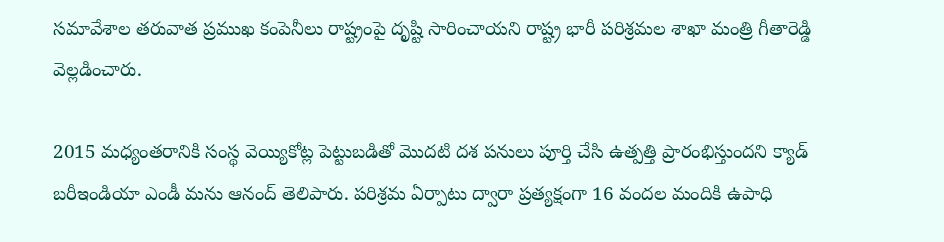సమావేశాల తరువాత ప్రముఖ కంపెనీలు రాష్ట్రంపై దృష్టి సారించాయని రాష్ట్ర భారీ పరిశ్రమల శాఖా మంత్రి గీతారెడ్డి వెల్లడించారు.

2015 మధ్యంతరానికి సంస్థ వెయ్యికోట్ల పెట్టుబడితో మొదటి దశ పనులు పూర్తి చేసి ఉత్పత్తి ప్రారంభిస్తుందని క్యాడ్ బరీ‌ఇండియా ఎండీ మను ఆనంద్ తెలిపారు. పరిశ్రమ ఏర్పాటు ద్వారా ప్రత్యక్షంగా 16 వందల మందికి ఉపాధి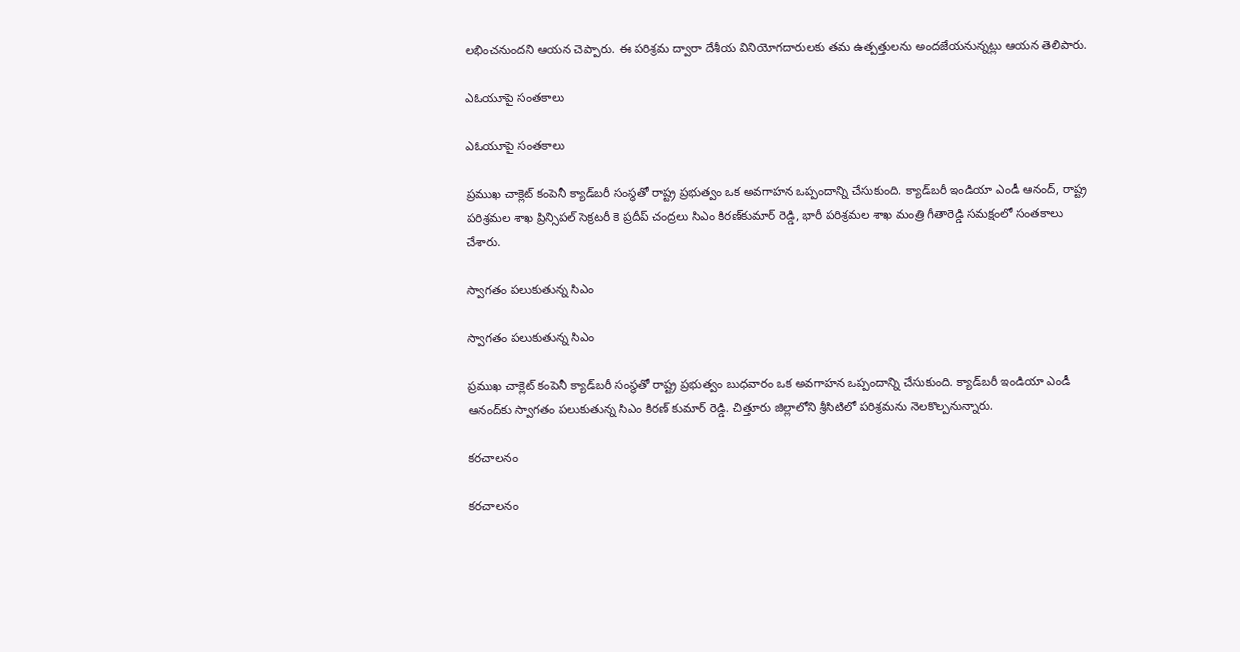లభించనుందని ఆయన చెప్పారు. ఈ పరిశ్రమ ద్వారా దేశీయ వినియోగదారులకు తమ ఉత్పత్తులను అందజేయనున్నట్లు ఆయన తెలిపారు.

ఎఓయూపై సంతకాలు

ఎఓయూపై సంతకాలు

ప్రముఖ చాక్లెట్ కంపెనీ క్యాడ్‌బరీ సంస్థతో రాష్ట్ర ప్రభుత్వం ఒక అవగాహన ఒప్పందాన్ని చేసుకుంది. క్యాడ్‌బరీ ఇండియా ఎండీ ఆనంద్, రాష్ట్ర పరిశ్రమల శాఖ ప్రిన్సిపల్ సెక్రటరీ కె ప్రదీప్ చంద్రలు సిఎం కిరణ్‌కుమార్ రెడ్డి, భారీ పరిశ్రమల శాఖ మంత్రి గీతారెడ్డి సమక్షంలో సంతకాలు చేశారు.

స్వాగతం పలుకుతున్న సిఎం

స్వాగతం పలుకుతున్న సిఎం

ప్రముఖ చాక్లెట్ కంపెనీ క్యాడ్‌బరీ సంస్థతో రాష్ట్ర ప్రభుత్వం బుధవారం ఒక అవగాహన ఒప్పందాన్ని చేసుకుంది. క్యాడ్‌బరీ ఇండియా ఎండీ ఆనంద్‌కు స్వాగతం పలుకుతున్న సిఎం కిరణ్ కుమార్ రెడ్డి. చిత్తూరు జిల్లాలోని శ్రీసిటిలో పరిశ్రమను నెలకొల్పనున్నారు.

కరచాలనం

కరచాలనం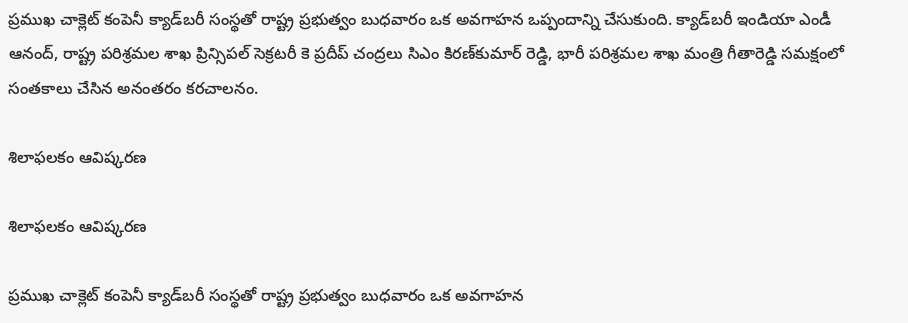ప్రముఖ చాక్లెట్ కంపెనీ క్యాడ్‌బరీ సంస్థతో రాష్ట్ర ప్రభుత్వం బుధవారం ఒక అవగాహన ఒప్పందాన్ని చేసుకుంది. క్యాడ్‌బరీ ఇండియా ఎండీ ఆనంద్, రాష్ట్ర పరిశ్రమల శాఖ ప్రిన్సిపల్ సెక్రటరీ కె ప్రదీప్ చంద్రలు సిఎం కిరణ్‌కుమార్ రెడ్డి, భారీ పరిశ్రమల శాఖ మంత్రి గీతారెడ్డి సమక్షంలో సంతకాలు చేసిన అనంతరం కరచాలనం.

శిలాఫలకం ఆవిష్కరణ

శిలాఫలకం ఆవిష్కరణ

ప్రముఖ చాక్లెట్ కంపెనీ క్యాడ్‌బరీ సంస్థతో రాష్ట్ర ప్రభుత్వం బుధవారం ఒక అవగాహన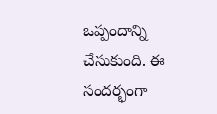ఒప్పందాన్ని చేసుకుంది. ఈ సందర్భంగా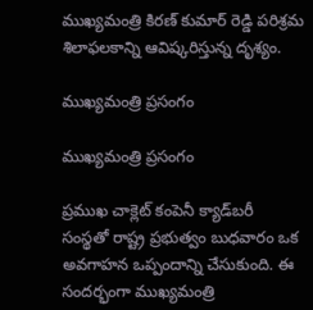ముఖ్యమంత్రి కిరణ్ కుమార్ రెడ్డి పరిశ్రమ శిలాఫలకాన్ని ఆవిష్కరిస్తున్న దృశ్యం.

ముఖ్యమంత్రి ప్రసంగం

ముఖ్యమంత్రి ప్రసంగం

ప్రముఖ చాక్లెట్ కంపెనీ క్యాడ్‌బరీ సంస్థతో రాష్ట్ర ప్రభుత్వం బుధవారం ఒక అవగాహన ఒప్పందాన్ని చేసుకుంది. ఈ సందర్భంగా ముఖ్యమంత్రి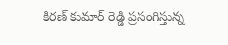కిరణ్ కుమార్ రెడ్డి ప్రసంగిస్తున్న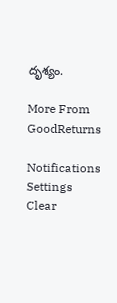దృశ్యం.

More From GoodReturns

Notifications
Settings
Clear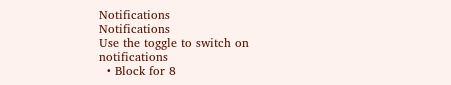Notifications
Notifications
Use the toggle to switch on notifications
  • Block for 8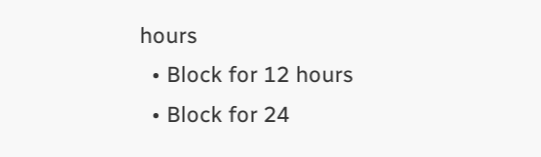hours
  • Block for 12 hours
  • Block for 24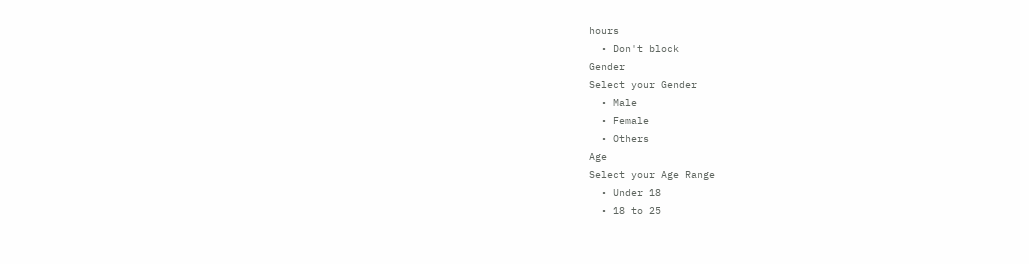hours
  • Don't block
Gender
Select your Gender
  • Male
  • Female
  • Others
Age
Select your Age Range
  • Under 18
  • 18 to 25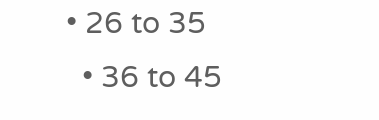• 26 to 35
  • 36 to 45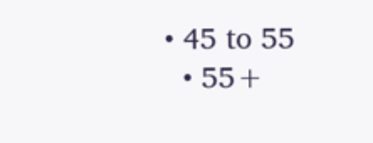• 45 to 55
  • 55+